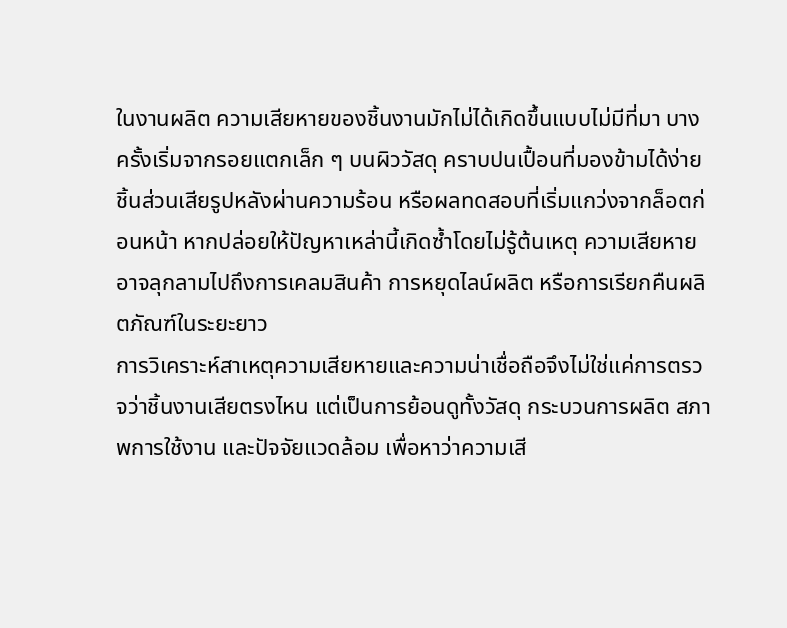ในงานผลิต ความเสียหายของชิ้นงานมักไม่ได้เกิดขึ้นแบบไม่มีที่มา บางครั้งเริ่มจากรอยแตกเล็ก ๆ บนผิววัสดุ คราบปนเปื้อนที่มองข้ามได้ง่าย ชิ้นส่วนเสียรูปหลังผ่านความร้อน หรือผลทดสอบที่เริ่มแกว่งจากล็อตก่อนหน้า หากปล่อยให้ปัญหาเหล่านี้เกิดซ้ำโดยไม่รู้ต้นเหตุ ความเสียหายอาจลุกลามไปถึงการเคลมสินค้า การหยุดไลน์ผลิต หรือการเรียกคืนผลิตภัณฑ์ในระยะยาว
การวิเคราะห์สาเหตุความเสียหายและความน่าเชื่อถือจึงไม่ใช่แค่การตรวจว่าชิ้นงานเสียตรงไหน แต่เป็นการย้อนดูทั้งวัสดุ กระบวนการผลิต สภาพการใช้งาน และปัจจัยแวดล้อม เพื่อหาว่าความเสี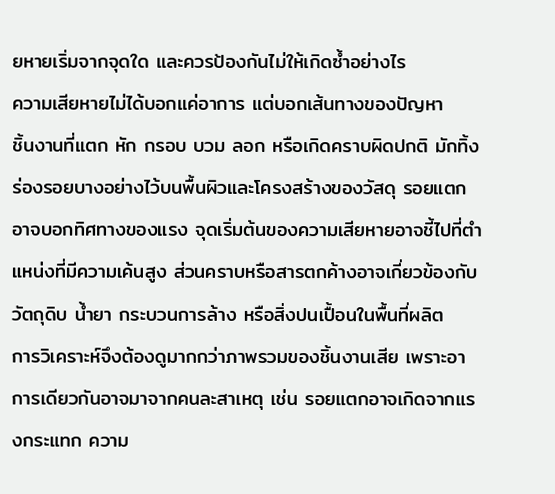ยหายเริ่มจากจุดใด และควรป้องกันไม่ให้เกิดซ้ำอย่างไร
ความเสียหายไม่ได้บอกแค่อาการ แต่บอกเส้นทางของปัญหา
ชิ้นงานที่แตก หัก กรอบ บวม ลอก หรือเกิดคราบผิดปกติ มักทิ้งร่องรอยบางอย่างไว้บนพื้นผิวและโครงสร้างของวัสดุ รอยแตกอาจบอกทิศทางของแรง จุดเริ่มต้นของความเสียหายอาจชี้ไปที่ตำแหน่งที่มีความเค้นสูง ส่วนคราบหรือสารตกค้างอาจเกี่ยวข้องกับวัตถุดิบ น้ำยา กระบวนการล้าง หรือสิ่งปนเปื้อนในพื้นที่ผลิต
การวิเคราะห์จึงต้องดูมากกว่าภาพรวมของชิ้นงานเสีย เพราะอาการเดียวกันอาจมาจากคนละสาเหตุ เช่น รอยแตกอาจเกิดจากแรงกระแทก ความ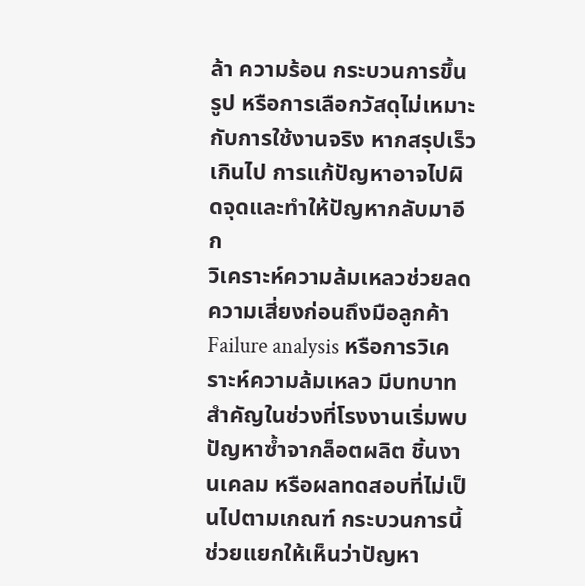ล้า ความร้อน กระบวนการขึ้นรูป หรือการเลือกวัสดุไม่เหมาะกับการใช้งานจริง หากสรุปเร็วเกินไป การแก้ปัญหาอาจไปผิดจุดและทำให้ปัญหากลับมาอีก
วิเคราะห์ความล้มเหลวช่วยลดความเสี่ยงก่อนถึงมือลูกค้า
Failure analysis หรือการวิเคราะห์ความล้มเหลว มีบทบาทสำคัญในช่วงที่โรงงานเริ่มพบปัญหาซ้ำจากล็อตผลิต ชิ้นงานเคลม หรือผลทดสอบที่ไม่เป็นไปตามเกณฑ์ กระบวนการนี้ช่วยแยกให้เห็นว่าปัญหา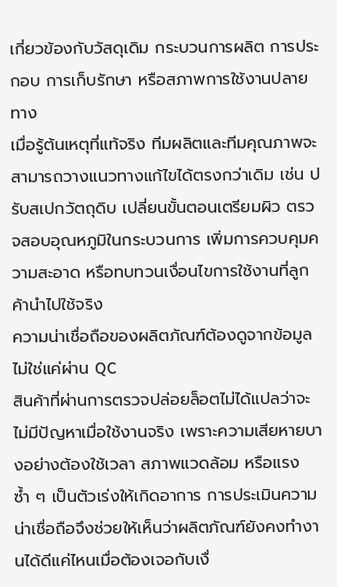เกี่ยวข้องกับวัสดุเดิม กระบวนการผลิต การประกอบ การเก็บรักษา หรือสภาพการใช้งานปลายทาง
เมื่อรู้ต้นเหตุที่แท้จริง ทีมผลิตและทีมคุณภาพจะสามารถวางแนวทางแก้ไขได้ตรงกว่าเดิม เช่น ปรับสเปกวัตถุดิบ เปลี่ยนขั้นตอนเตรียมผิว ตรวจสอบอุณหภูมิในกระบวนการ เพิ่มการควบคุมความสะอาด หรือทบทวนเงื่อนไขการใช้งานที่ลูกค้านำไปใช้จริง
ความน่าเชื่อถือของผลิตภัณฑ์ต้องดูจากข้อมูล ไม่ใช่แค่ผ่าน QC
สินค้าที่ผ่านการตรวจปล่อยล็อตไม่ได้แปลว่าจะไม่มีปัญหาเมื่อใช้งานจริง เพราะความเสียหายบางอย่างต้องใช้เวลา สภาพแวดล้อม หรือแรงซ้ำ ๆ เป็นตัวเร่งให้เกิดอาการ การประเมินความน่าเชื่อถือจึงช่วยให้เห็นว่าผลิตภัณฑ์ยังคงทำงานได้ดีแค่ไหนเมื่อต้องเจอกับเงื่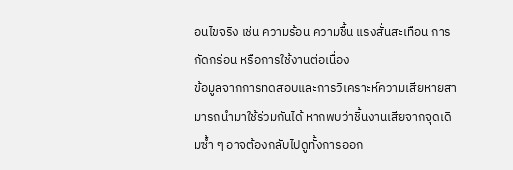อนไขจริง เช่น ความร้อน ความชื้น แรงสั่นสะเทือน การกัดกร่อน หรือการใช้งานต่อเนื่อง
ข้อมูลจากการทดสอบและการวิเคราะห์ความเสียหายสามารถนำมาใช้ร่วมกันได้ หากพบว่าชิ้นงานเสียจากจุดเดิมซ้ำ ๆ อาจต้องกลับไปดูทั้งการออก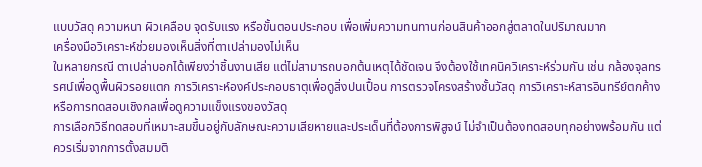แบบวัสดุ ความหนา ผิวเคลือบ จุดรับแรง หรือขั้นตอนประกอบ เพื่อเพิ่มความทนทานก่อนสินค้าออกสู่ตลาดในปริมาณมาก
เครื่องมือวิเคราะห์ช่วยมองเห็นสิ่งที่ตาเปล่ามองไม่เห็น
ในหลายกรณี ตาเปล่าบอกได้เพียงว่าชิ้นงานเสีย แต่ไม่สามารถบอกต้นเหตุได้ชัดเจน จึงต้องใช้เทคนิควิเคราะห์ร่วมกัน เช่น กล้องจุลทรรศน์เพื่อดูพื้นผิวรอยแตก การวิเคราะห์องค์ประกอบธาตุเพื่อดูสิ่งปนเปื้อน การตรวจโครงสร้างชั้นวัสดุ การวิเคราะห์สารอินทรีย์ตกค้าง หรือการทดสอบเชิงกลเพื่อดูความแข็งแรงของวัสดุ
การเลือกวิธีทดสอบที่เหมาะสมขึ้นอยู่กับลักษณะความเสียหายและประเด็นที่ต้องการพิสูจน์ ไม่จำเป็นต้องทดสอบทุกอย่างพร้อมกัน แต่ควรเริ่มจากการตั้งสมมติ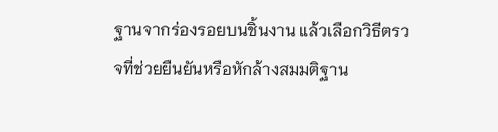ฐานจากร่องรอยบนชิ้นงาน แล้วเลือกวิธีตรวจที่ช่วยยืนยันหรือหักล้างสมมติฐาน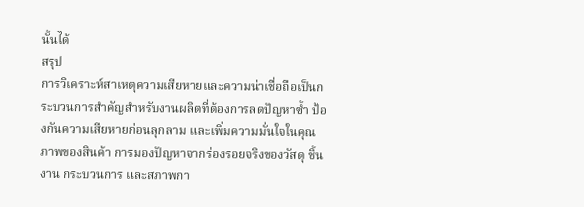นั้นได้
สรุป
การวิเคราะห์สาเหตุความเสียหายและความน่าเชื่อถือเป็นกระบวนการสำคัญสำหรับงานผลิตที่ต้องการลดปัญหาซ้ำ ป้องกันความเสียหายก่อนลุกลาม และเพิ่มความมั่นใจในคุณภาพของสินค้า การมองปัญหาจากร่องรอยจริงของวัสดุ ชิ้นงาน กระบวนการ และสภาพกา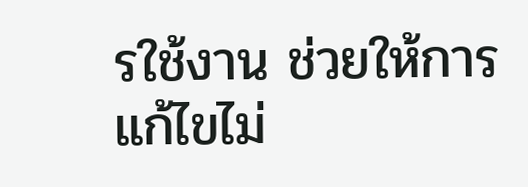รใช้งาน ช่วยให้การแก้ไขไม่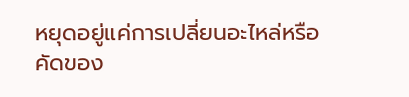หยุดอยู่แค่การเปลี่ยนอะไหล่หรือคัดของ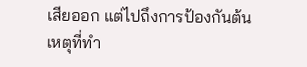เสียออก แต่ไปถึงการป้องกันต้นเหตุที่ทำ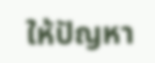ให้ปัญหา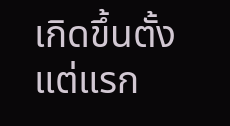เกิดขึ้นตั้งแต่แรก